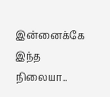இன்னைக்கே இந்த நிலையா..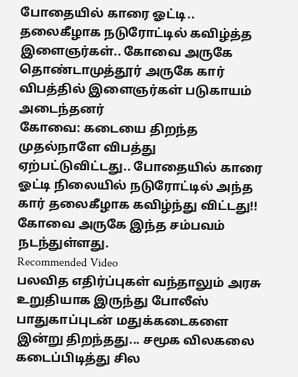போதையில் காரை ஓட்டி.. தலைகீழாக நடுரோட்டில் கவிழ்த்த இளைஞர்கள்.. கோவை அருகே
தொண்டாமுத்தூர் அருகே கார் விபத்தில் இளைஞர்கள் படுகாயம் அடைந்தனர்
கோவை: கடையை திறந்த முதல்நாளே விபத்து ஏற்பட்டுவிட்டது.. போதையில் காரை ஓட்டி நிலையில் நடுரோட்டில் அந்த கார் தலைகீழாக கவிழ்ந்து விட்டது!! கோவை அருகே இந்த சம்பவம் நடந்துள்ளது.
Recommended Video
பலவித எதிர்ப்புகள் வந்தாலும் அரசு உறுதியாக இருந்து போலீஸ் பாதுகாப்புடன் மதுக்கடைகளை இன்று திறந்தது... சமூக விலகலை கடைப்பிடித்து சில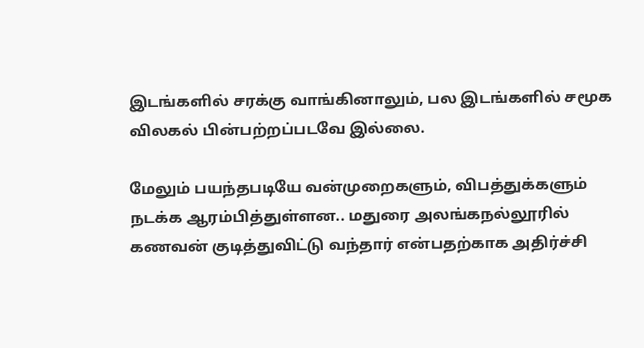இடங்களில் சரக்கு வாங்கினாலும், பல இடங்களில் சமூக விலகல் பின்பற்றப்படவே இல்லை.

மேலும் பயந்தபடியே வன்முறைகளும், விபத்துக்களும் நடக்க ஆரம்பித்துள்ளன.. மதுரை அலங்கநல்லூரில் கணவன் குடித்துவிட்டு வந்தார் என்பதற்காக அதிர்ச்சி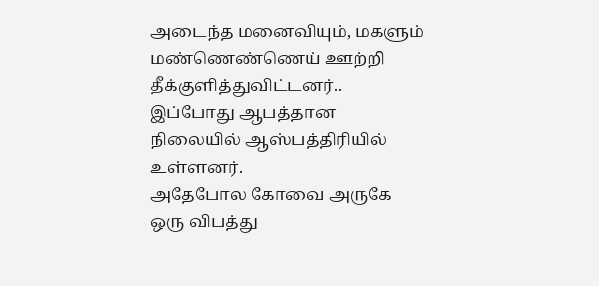அடைந்த மனைவியும், மகளும் மண்ணெண்ணெய் ஊற்றி தீக்குளித்துவிட்டனர்.. இப்போது ஆபத்தான நிலையில் ஆஸ்பத்திரியில் உள்ளனர்.
அதேபோல கோவை அருகே ஒரு விபத்து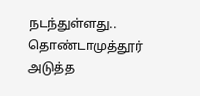நடந்துள்ளது.. தொண்டாமுத்தூர் அடுத்த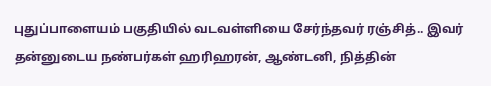புதுப்பாளையம் பகுதியில் வடவள்ளியை சேர்ந்தவர் ரஞ்சித்.. இவர் தன்னுடைய நண்பர்கள் ஹரிஹரன், ஆண்டனி, நித்தின்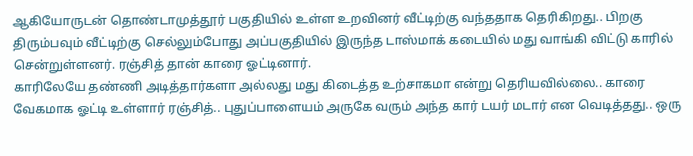ஆகியோருடன் தொண்டாமுத்தூர் பகுதியில் உள்ள உறவினர் வீட்டிற்கு வந்ததாக தெரிகிறது.. பிறகு திரும்பவும் வீட்டிற்கு செல்லும்போது அப்பகுதியில் இருந்த டாஸ்மாக் கடையில் மது வாங்கி விட்டு காரில் சென்றுள்ளனர். ரஞ்சித் தான் காரை ஓட்டினார்.
காரிலேயே தண்ணி அடித்தார்களா அல்லது மது கிடைத்த உற்சாகமா என்று தெரியவில்லை.. காரை வேகமாக ஓட்டி உள்ளார் ரஞ்சித்.. புதுப்பாளையம் அருகே வரும் அந்த கார் டயர் மடார் என வெடித்தது.. ஒரு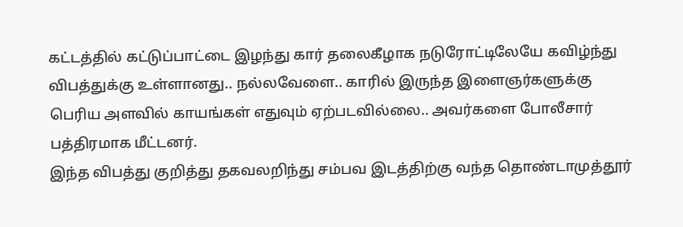கட்டத்தில் கட்டுப்பாட்டை இழந்து கார் தலைகீழாக நடுரோட்டிலேயே கவிழ்ந்து விபத்துக்கு உள்ளானது.. நல்லவேளை.. காரில் இருந்த இளைஞர்களுக்கு பெரிய அளவில் காயங்கள் எதுவும் ஏற்படவில்லை.. அவர்களை போலீசார் பத்திரமாக மீட்டனர்.
இந்த விபத்து குறித்து தகவலறிந்து சம்பவ இடத்திற்கு வந்த தொண்டாமுத்தூர்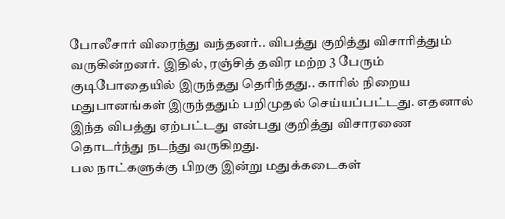போலீசார் விரைந்து வந்தனர்.. விபத்து குறித்து விசாரித்தும் வருகின்றனர். இதில், ரஞ்சித் தவிர மற்ற 3 பேரும் குடிபோதையில் இருந்தது தெரிந்தது.. காரில் நிறைய மதுபானங்கள் இருந்ததும் பறிமுதல் செய்யப்பட்டது. எதனால் இந்த விபத்து ஏற்பட்டது என்பது குறித்து விசாரணை தொடர்ந்து நடந்து வருகிறது.
பல நாட்களுக்கு பிறகு இன்று மதுக்கடைகள்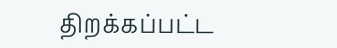திறக்கப்பட்ட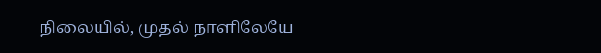நிலையில், முதல் நாளிலேயே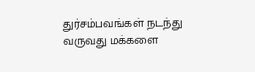துர்சம்பவங்கள் நடந்து வருவது மக்களை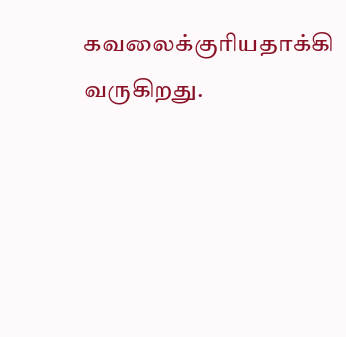கவலைக்குரியதாக்கி வருகிறது.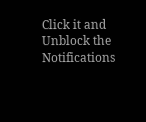Click it and Unblock the Notifications